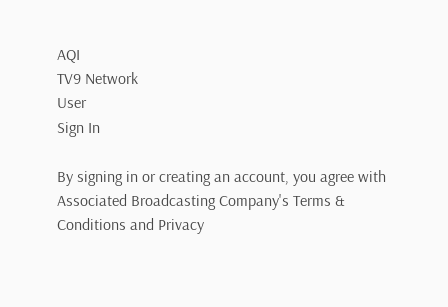AQI
TV9 Network
User
Sign In

By signing in or creating an account, you agree with Associated Broadcasting Company's Terms & Conditions and Privacy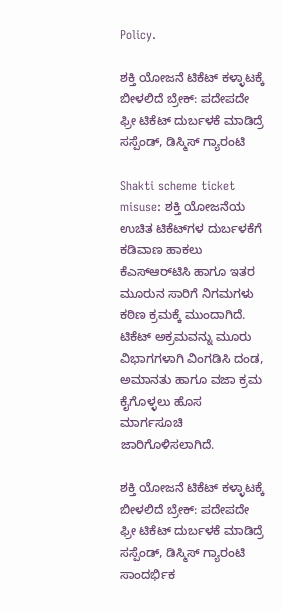Policy.

ಶಕ್ತಿ ಯೋಜನೆ ಟಿಕೆಟ್ ಕಳ್ಳಾಟಕ್ಕೆ ಬೀಳಲಿದೆ ಬ್ರೇಕ್: ಪದೇಪದೇ ಫ್ರೀ ಟಿಕೆಟ್ ದುರ್ಬಳಕೆ ಮಾಡಿದ್ರೆ ಸಸ್ಪೆಂಡ್, ಡಿಸ್ಮಿಸ್ ಗ್ಯಾರಂಟಿ

Shakti scheme ticket misuse: ಶಕ್ತಿ ಯೋಜನೆಯ ಉಚಿತ ಟಿಕೆಟ್‌ಗಳ ದುರ್ಬಳಕೆಗೆ ಕಡಿವಾಣ ಹಾಕಲು ಕೆಎಸ್‌ಆರ್‌ಟಿಸಿ ಹಾಗೂ ಇತರ ಮೂರುನ ಸಾರಿಗೆ ನಿಗಮಗಳು ಕಠಿಣ ಕ್ರಮಕ್ಕೆ ಮುಂದಾಗಿದೆ. ಟಿಕೆಟ್ ಅಕ್ರಮವನ್ನು ಮೂರು ವಿಭಾಗಗಳಾಗಿ ವಿಂಗಡಿಸಿ ದಂಡ, ಅಮಾನತು ಹಾಗೂ ವಜಾ ಕ್ರಮ ಕೈಗೊಳ್ಳಲು ಹೊಸ ಮಾರ್ಗಸೂಚಿ ಜಾರಿಗೊಳಿಸಲಾಗಿದೆ.

ಶಕ್ತಿ ಯೋಜನೆ ಟಿಕೆಟ್ ಕಳ್ಳಾಟಕ್ಕೆ ಬೀಳಲಿದೆ ಬ್ರೇಕ್: ಪದೇಪದೇ ಫ್ರೀ ಟಿಕೆಟ್ ದುರ್ಬಳಕೆ ಮಾಡಿದ್ರೆ ಸಸ್ಪೆಂಡ್, ಡಿಸ್ಮಿಸ್ ಗ್ಯಾರಂಟಿ
ಸಾಂದರ್ಭಿಕ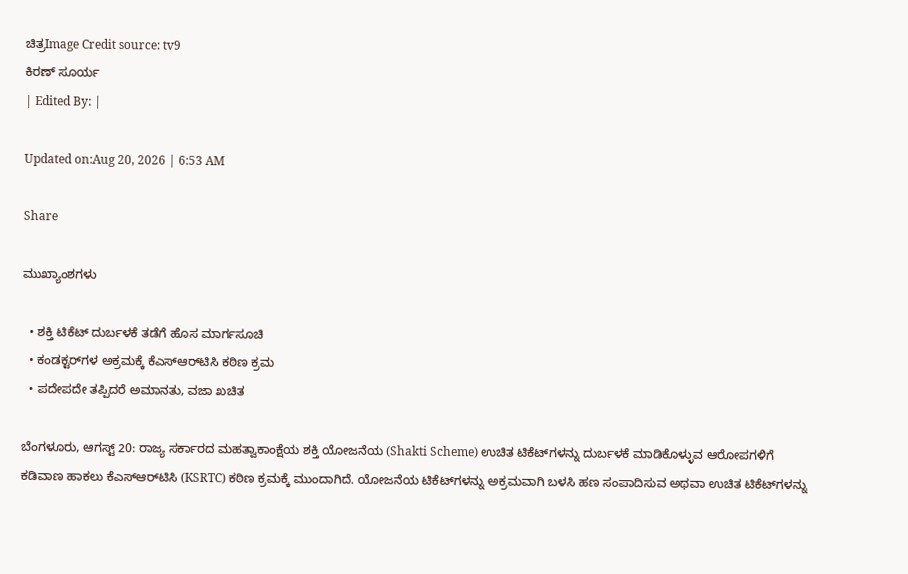ಚಿತ್ರImage Credit source: tv9
ಕಿರಣ್ ಸೂರ್ಯ
| Edited By: |

Updated on:Aug 20, 2026 | 6:53 AM

Share

ಮುಖ್ಯಾಂಶಗಳು

  • ಶಕ್ತಿ ಟಿಕೆಟ್ ದುರ್ಬಳಕೆ ತಡೆಗೆ ಹೊಸ ಮಾರ್ಗಸೂಚಿ
  • ಕಂಡಕ್ಟರ್‌ಗಳ ಅಕ್ರಮಕ್ಕೆ ಕೆಎಸ್‌ಆರ್‌ಟಿಸಿ ಕಠಿಣ ಕ್ರಮ
  • ಪದೇಪದೇ ತಪ್ಪಿದರೆ ಅಮಾನತು, ವಜಾ ಖಚಿತ

ಬೆಂಗಳೂರು, ಆಗಸ್ಟ್ 20: ರಾಜ್ಯ ಸರ್ಕಾರದ ಮಹತ್ವಾಕಾಂಕ್ಷೆಯ ಶಕ್ತಿ ಯೋಜನೆಯ (Shakti Scheme) ಉಚಿತ ಟಿಕೆಟ್‌ಗಳನ್ನು ದುರ್ಬಳಕೆ ಮಾಡಿಕೊಳ್ಳುವ ಆರೋಪಗಳಿಗೆ ಕಡಿವಾಣ ಹಾಕಲು ಕೆಎಸ್‌ಆರ್‌ಟಿಸಿ (KSRTC) ಕಠಿಣ ಕ್ರಮಕ್ಕೆ ಮುಂದಾಗಿದೆ. ಯೋಜನೆಯ ಟಿಕೆಟ್‌ಗಳನ್ನು ಅಕ್ರಮವಾಗಿ ಬಳಸಿ ಹಣ ಸಂಪಾದಿಸುವ ಅಥವಾ ಉಚಿತ ಟಿಕೆಟ್‌ಗಳನ್ನು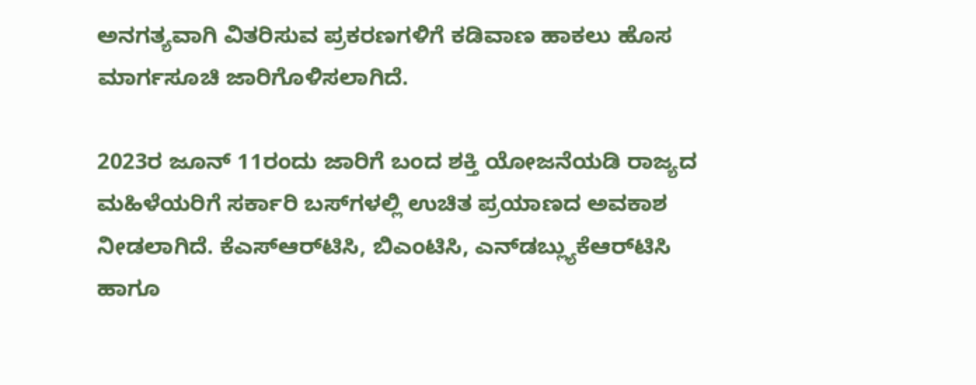ಅನಗತ್ಯವಾಗಿ ವಿತರಿಸುವ ಪ್ರಕರಣಗಳಿಗೆ ಕಡಿವಾಣ ಹಾಕಲು ಹೊಸ ಮಾರ್ಗಸೂಚಿ ಜಾರಿಗೊಳಿಸಲಾಗಿದೆ.

2023ರ ಜೂನ್ 11ರಂದು ಜಾರಿಗೆ ಬಂದ ಶಕ್ತಿ ಯೋಜನೆಯಡಿ ರಾಜ್ಯದ ಮಹಿಳೆಯರಿಗೆ ಸರ್ಕಾರಿ ಬಸ್‌ಗಳಲ್ಲಿ ಉಚಿತ ಪ್ರಯಾಣದ ಅವಕಾಶ ನೀಡಲಾಗಿದೆ. ಕೆಎಸ್‌ಆರ್‌ಟಿಸಿ, ಬಿಎಂಟಿಸಿ, ಎನ್‌ಡಬ್ಲ್ಯುಕೆಆರ್‌ಟಿಸಿ ಹಾಗೂ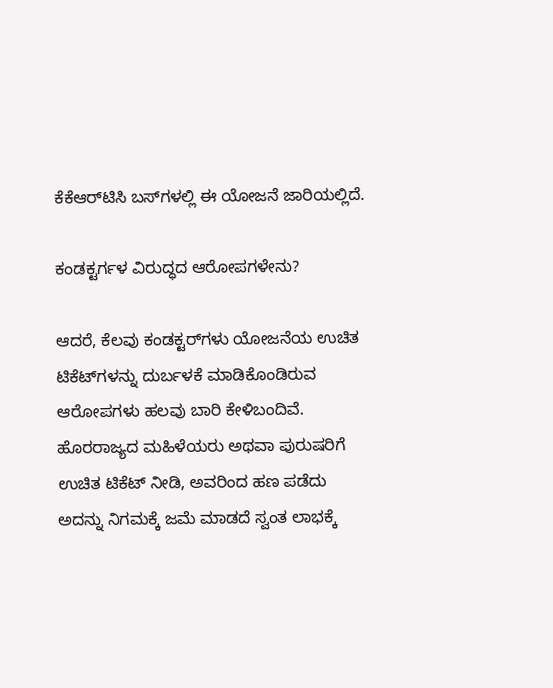ಕೆಕೆಆರ್‌ಟಿಸಿ ಬಸ್‌ಗಳಲ್ಲಿ ಈ ಯೋಜನೆ ಜಾರಿಯಲ್ಲಿದೆ.

ಕಂಡಕ್ಟರ್ಗಳ ವಿರುದ್ಧದ ಆರೋಪಗಳೇನು?

ಆದರೆ, ಕೆಲವು ಕಂಡಕ್ಟರ್‌ಗಳು ಯೋಜನೆಯ ಉಚಿತ ಟಿಕೆಟ್‌ಗಳನ್ನು ದುರ್ಬಳಕೆ ಮಾಡಿಕೊಂಡಿರುವ ಆರೋಪಗಳು ಹಲವು ಬಾರಿ ಕೇಳಿಬಂದಿವೆ. ಹೊರರಾಜ್ಯದ ಮಹಿಳೆಯರು ಅಥವಾ ಪುರುಷರಿಗೆ ಉಚಿತ ಟಿಕೆಟ್ ನೀಡಿ, ಅವರಿಂದ ಹಣ ಪಡೆದು ಅದನ್ನು ನಿಗಮಕ್ಕೆ ಜಮೆ ಮಾಡದೆ ಸ್ವಂತ ಲಾಭಕ್ಕೆ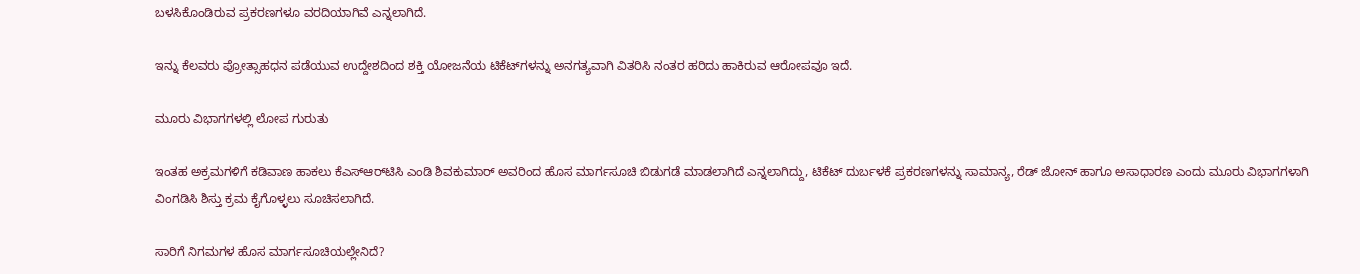ಬಳಸಿಕೊಂಡಿರುವ ಪ್ರಕರಣಗಳೂ ವರದಿಯಾಗಿವೆ ಎನ್ನಲಾಗಿದೆ.

ಇನ್ನು ಕೆಲವರು ಪ್ರೋತ್ಸಾಹಧನ ಪಡೆಯುವ ಉದ್ದೇಶದಿಂದ ಶಕ್ತಿ ಯೋಜನೆಯ ಟಿಕೆಟ್‌ಗಳನ್ನು ಅನಗತ್ಯವಾಗಿ ವಿತರಿಸಿ ನಂತರ ಹರಿದು ಹಾಕಿರುವ ಆರೋಪವೂ ಇದೆ.

ಮೂರು ವಿಭಾಗಗಳಲ್ಲಿ ಲೋಪ ಗುರುತು

ಇಂತಹ ಅಕ್ರಮಗಳಿಗೆ ಕಡಿವಾಣ ಹಾಕಲು ಕೆಎಸ್‌ಆರ್‌ಟಿಸಿ ಎಂಡಿ ಶಿವಕುಮಾರ್ ಅವರಿಂದ ಹೊಸ ಮಾರ್ಗಸೂಚಿ ಬಿಡುಗಡೆ ಮಾಡಲಾಗಿದೆ ಎನ್ನಲಾಗಿದ್ದು, ಟಿಕೆಟ್ ದುರ್ಬಳಕೆ ಪ್ರಕರಣಗಳನ್ನು ಸಾಮಾನ್ಯ, ರೆಡ್ ಜೋನ್ ಹಾಗೂ ಅಸಾಧಾರಣ ಎಂದು ಮೂರು ವಿಭಾಗಗಳಾಗಿ ವಿಂಗಡಿಸಿ ಶಿಸ್ತು ಕ್ರಮ ಕೈಗೊಳ್ಳಲು ಸೂಚಿಸಲಾಗಿದೆ.

ಸಾರಿಗೆ ನಿಗಮಗಳ ಹೊಸ ಮಾರ್ಗಸೂಚಿಯಲ್ಲೇನಿದೆ?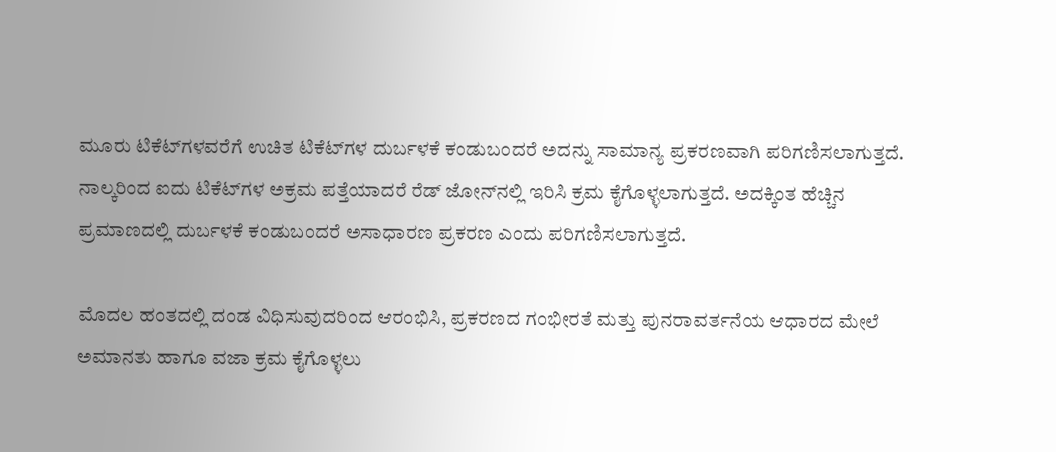ಮೂರು ಟಿಕೆಟ್‌ಗಳವರೆಗೆ ಉಚಿತ ಟಿಕೆಟ್‌ಗಳ ದುರ್ಬಳಕೆ ಕಂಡುಬಂದರೆ ಅದನ್ನು ಸಾಮಾನ್ಯ ಪ್ರಕರಣವಾಗಿ ಪರಿಗಣಿಸಲಾಗುತ್ತದೆ. ನಾಲ್ಕರಿಂದ ಐದು ಟಿಕೆಟ್‌ಗಳ ಅಕ್ರಮ ಪತ್ತೆಯಾದರೆ ರೆಡ್ ಜೋನ್‌ನಲ್ಲಿ ಇರಿಸಿ ಕ್ರಮ ಕೈಗೊಳ್ಳಲಾಗುತ್ತದೆ. ಅದಕ್ಕಿಂತ ಹೆಚ್ಚಿನ ಪ್ರಮಾಣದಲ್ಲಿ ದುರ್ಬಳಕೆ ಕಂಡುಬಂದರೆ ಅಸಾಧಾರಣ ಪ್ರಕರಣ ಎಂದು ಪರಿಗಣಿಸಲಾಗುತ್ತದೆ.

ಮೊದಲ ಹಂತದಲ್ಲಿ ದಂಡ ವಿಧಿಸುವುದರಿಂದ ಆರಂಭಿಸಿ, ಪ್ರಕರಣದ ಗಂಭೀರತೆ ಮತ್ತು ಪುನರಾವರ್ತನೆಯ ಆಧಾರದ ಮೇಲೆ ಅಮಾನತು ಹಾಗೂ ವಜಾ ಕ್ರಮ ಕೈಗೊಳ್ಳಲು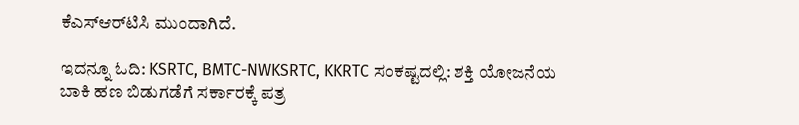ಕೆಎಸ್‌ಆರ್‌ಟಿಸಿ ಮುಂದಾಗಿದೆ.

ಇದನ್ನೂ ಓದಿ: KSRTC, BMTC-NWKSRTC, KKRTC ಸಂಕಷ್ಟದಲ್ಲಿ: ಶಕ್ತಿ ಯೋಜನೆಯ ಬಾಕಿ ಹಣ ಬಿಡುಗಡೆಗೆ ಸರ್ಕಾರಕ್ಕೆ ಪತ್ರ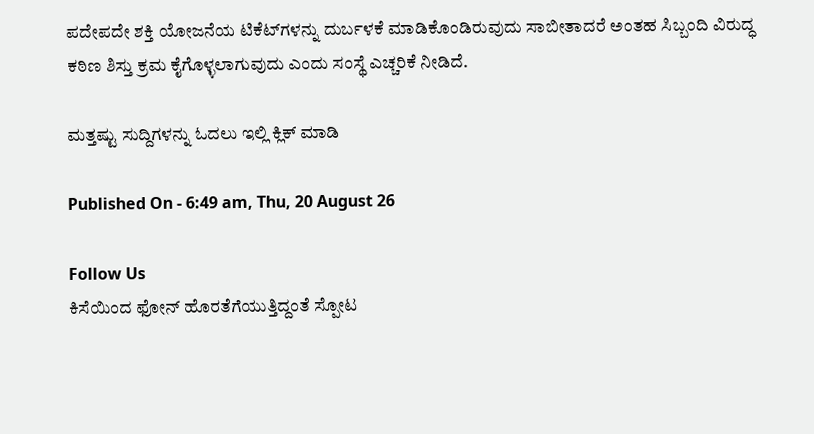ಪದೇಪದೇ ಶಕ್ತಿ ಯೋಜನೆಯ ಟಿಕೆಟ್‌ಗಳನ್ನು ದುರ್ಬಳಕೆ ಮಾಡಿಕೊಂಡಿರುವುದು ಸಾಬೀತಾದರೆ ಅಂತಹ ಸಿಬ್ಬಂದಿ ವಿರುದ್ಧ ಕಠಿಣ ಶಿಸ್ತು ಕ್ರಮ ಕೈಗೊಳ್ಳಲಾಗುವುದು ಎಂದು ಸಂಸ್ಥೆ ಎಚ್ಚರಿಕೆ ನೀಡಿದೆ.

ಮತ್ತಷ್ಟು ಸುದ್ದಿಗಳನ್ನು ಓದಲು ಇಲ್ಲಿ ಕ್ಲಿಕ್ ಮಾಡಿ

Published On - 6:49 am, Thu, 20 August 26

Follow Us
ಕಿಸೆಯಿಂದ ಫೋನ್ ಹೊರತೆಗೆಯುತ್ತಿದ್ದಂತೆ ಸ್ಪೋಟ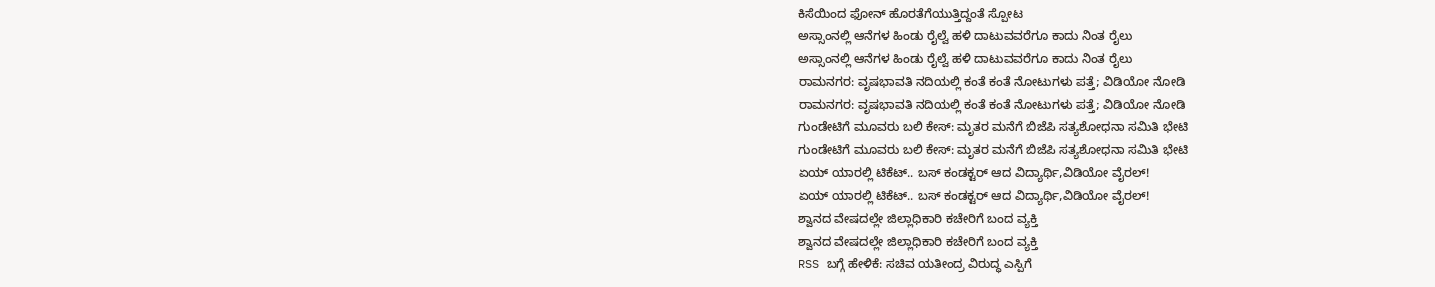ಕಿಸೆಯಿಂದ ಫೋನ್ ಹೊರತೆಗೆಯುತ್ತಿದ್ದಂತೆ ಸ್ಪೋಟ
ಅಸ್ಸಾಂನಲ್ಲಿ ಆನೆಗಳ ಹಿಂಡು ರೈಲ್ವೆ ಹಳಿ ದಾಟುವವರೆಗೂ ಕಾದು ನಿಂತ ರೈಲು
ಅಸ್ಸಾಂನಲ್ಲಿ ಆನೆಗಳ ಹಿಂಡು ರೈಲ್ವೆ ಹಳಿ ದಾಟುವವರೆಗೂ ಕಾದು ನಿಂತ ರೈಲು
ರಾಮನಗರ: ವೃಷಭಾವತಿ‌ ನದಿಯಲ್ಲಿ ಕಂತೆ ಕಂತೆ ನೋಟುಗಳು ಪತ್ತೆ; ವಿಡಿಯೋ ನೋಡಿ
ರಾಮನಗರ: ವೃಷಭಾವತಿ‌ ನದಿಯಲ್ಲಿ ಕಂತೆ ಕಂತೆ ನೋಟುಗಳು ಪತ್ತೆ; ವಿಡಿಯೋ ನೋಡಿ
ಗುಂಡೇಟಿಗೆ ಮೂವರು ಬಲಿ ಕೇಸ್: ಮೃತರ ಮನೆಗೆ ಬಿಜೆಪಿ ಸತ್ಯಶೋಧನಾ ಸಮಿತಿ ಭೇಟಿ
ಗುಂಡೇಟಿಗೆ ಮೂವರು ಬಲಿ ಕೇಸ್: ಮೃತರ ಮನೆಗೆ ಬಿಜೆಪಿ ಸತ್ಯಶೋಧನಾ ಸಮಿತಿ ಭೇಟಿ
ಏಯ್ ಯಾರಲ್ಲಿ ಟಿಕೆಟ್.. ಬಸ್ ಕಂಡಕ್ಟರ್ ಆದ ವಿದ್ಯಾರ್ಥಿ,ವಿಡಿಯೋ ವೈರಲ್!
ಏಯ್ ಯಾರಲ್ಲಿ ಟಿಕೆಟ್.. ಬಸ್ ಕಂಡಕ್ಟರ್ ಆದ ವಿದ್ಯಾರ್ಥಿ,ವಿಡಿಯೋ ವೈರಲ್!
ಶ್ವಾನದ ವೇಷದಲ್ಲೇ ಜಿಲ್ಲಾಧಿಕಾರಿ ಕಚೇರಿಗೆ ಬಂದ ವ್ಯಕ್ತಿ
ಶ್ವಾನದ ವೇಷದಲ್ಲೇ ಜಿಲ್ಲಾಧಿಕಾರಿ ಕಚೇರಿಗೆ ಬಂದ ವ್ಯಕ್ತಿ
RSS ಬಗ್ಗೆ ಹೇಳಿಕೆ: ಸಚಿವ ಯತೀಂದ್ರ ವಿರುದ್ಧ ಎಸ್ಪಿಗೆ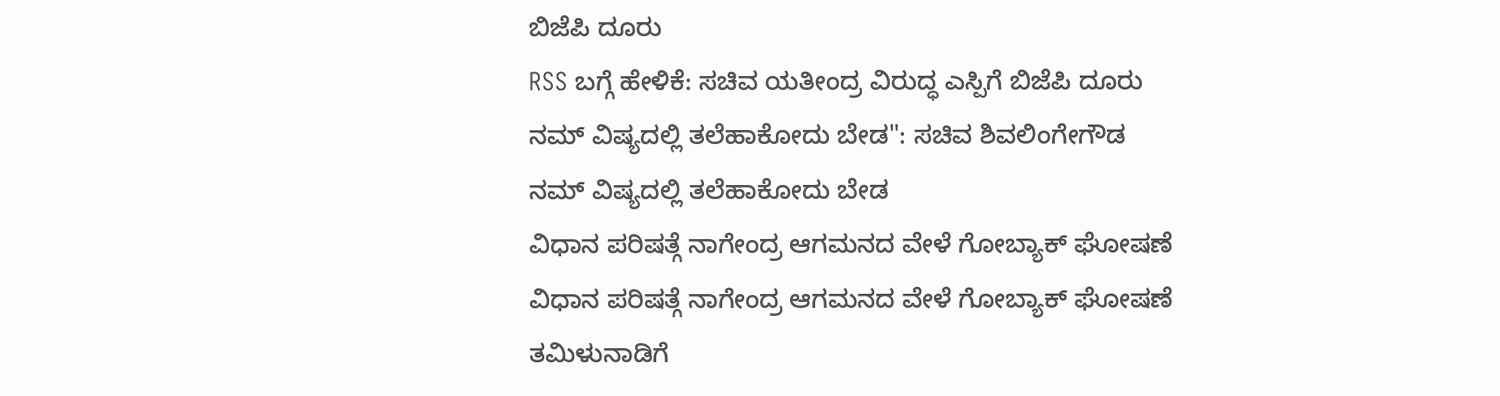ಬಿಜೆಪಿ ದೂರು
RSS ಬಗ್ಗೆ ಹೇಳಿಕೆ: ಸಚಿವ ಯತೀಂದ್ರ ವಿರುದ್ಧ ಎಸ್ಪಿಗೆ ಬಿಜೆಪಿ ದೂರು
ನಮ್ ವಿಷ್ಯದಲ್ಲಿ ತಲೆಹಾಕೋದು ಬೇಡ": ಸಚಿವ ಶಿವಲಿಂಗೇಗೌಡ
ನಮ್ ವಿಷ್ಯದಲ್ಲಿ ತಲೆಹಾಕೋದು ಬೇಡ
ವಿಧಾನ ಪರಿಷತ್ಗೆ ನಾಗೇಂದ್ರ ಆಗಮನದ ವೇಳೆ ಗೋಬ್ಯಾಕ್ ಘೋಷಣೆ
ವಿಧಾನ ಪರಿಷತ್ಗೆ ನಾಗೇಂದ್ರ ಆಗಮನದ ವೇಳೆ ಗೋಬ್ಯಾಕ್ ಘೋಷಣೆ
ತಮಿಳುನಾಡಿಗೆ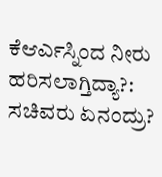ಕೆಆರ್ಎಸ್ನಿಂದ ನೀರು ಹರಿಸಲಾಗ್ತಿದ್ಯಾ?: ಸಚಿವರು ಏನಂದ್ರು?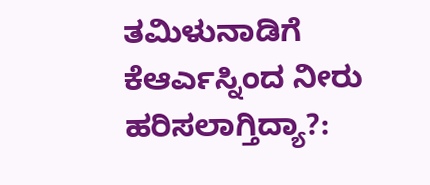ತಮಿಳುನಾಡಿಗೆ ಕೆಆರ್ಎಸ್ನಿಂದ ನೀರು ಹರಿಸಲಾಗ್ತಿದ್ಯಾ?: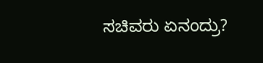ಸಚಿವರು ಏನಂದ್ರು?